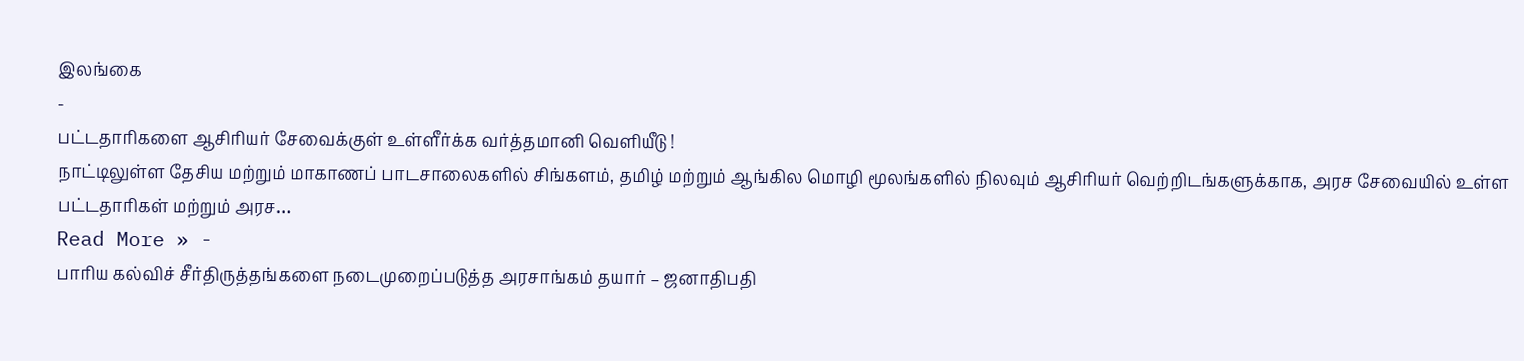இலங்கை
-
பட்டதாரிகளை ஆசிரியர் சேவைக்குள் உள்ளீர்க்க வர்த்தமானி வௌியீடு !
நாட்டிலுள்ள தேசிய மற்றும் மாகாணப் பாடசாலைகளில் சிங்களம், தமிழ் மற்றும் ஆங்கில மொழி மூலங்களில் நிலவும் ஆசிரியர் வெற்றிடங்களுக்காக, அரச சேவையில் உள்ள பட்டதாரிகள் மற்றும் அரச…
Read More » -
பாரிய கல்விச் சீர்திருத்தங்களை நடைமுறைப்படுத்த அரசாங்கம் தயார் – ஜனாதிபதி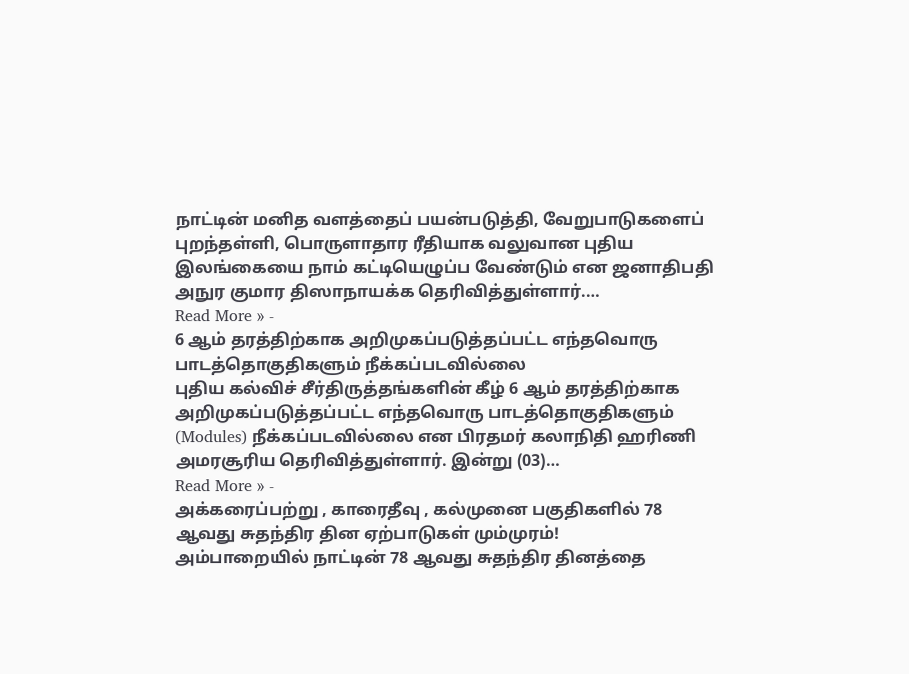நாட்டின் மனித வளத்தைப் பயன்படுத்தி, வேறுபாடுகளைப் புறந்தள்ளி, பொருளாதார ரீதியாக வலுவான புதிய இலங்கையை நாம் கட்டியெழுப்ப வேண்டும் என ஜனாதிபதி அநுர குமார திஸாநாயக்க தெரிவித்துள்ளார்.…
Read More » -
6 ஆம் தரத்திற்காக அறிமுகப்படுத்தப்பட்ட எந்தவொரு பாடத்தொகுதிகளும் நீக்கப்படவில்லை
புதிய கல்விச் சீர்திருத்தங்களின் கீழ் 6 ஆம் தரத்திற்காக அறிமுகப்படுத்தப்பட்ட எந்தவொரு பாடத்தொகுதிகளும் (Modules) நீக்கப்படவில்லை என பிரதமர் கலாநிதி ஹரிணி அமரசூரிய தெரிவித்துள்ளார். இன்று (03)…
Read More » -
அக்கரைப்பற்று , காரைதீவு , கல்முனை பகுதிகளில் 78 ஆவது சுதந்திர தின ஏற்பாடுகள் மும்முரம்!
அம்பாறையில் நாட்டின் 78 ஆவது சுதந்திர தினத்தை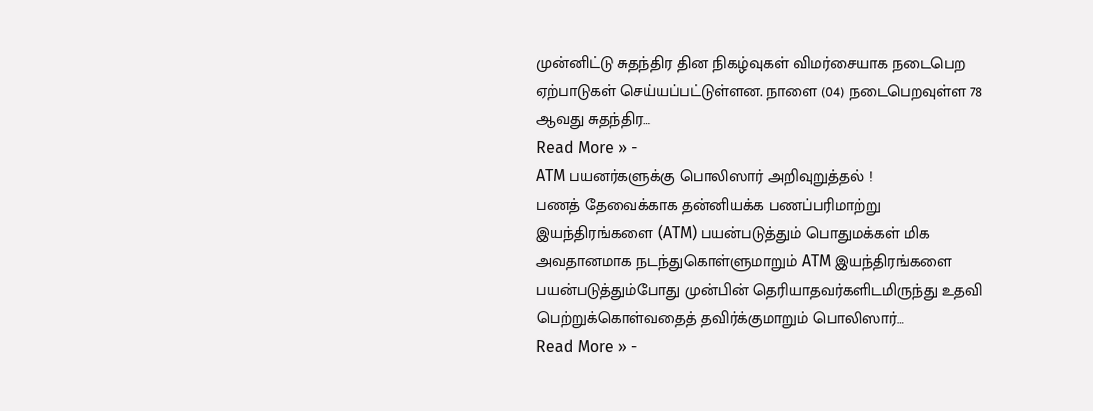முன்னிட்டு சுதந்திர தின நிகழ்வுகள் விமர்சையாக நடைபெற ஏற்பாடுகள் செய்யப்பட்டுள்ளன. நாளை (04) நடைபெறவுள்ள 78 ஆவது சுதந்திர…
Read More » -
ATM பயனர்களுக்கு பொலிஸார் அறிவுறுத்தல் !
பணத் தேவைக்காக தன்னியக்க பணப்பரிமாற்று இயந்திரங்களை (ATM) பயன்படுத்தும் பொதுமக்கள் மிக அவதானமாக நடந்துகொள்ளுமாறும் ATM இயந்திரங்களை பயன்படுத்தும்போது முன்பின் தெரியாதவர்களிடமிருந்து உதவி பெற்றுக்கொள்வதைத் தவிர்க்குமாறும் பொலிஸார்…
Read More » -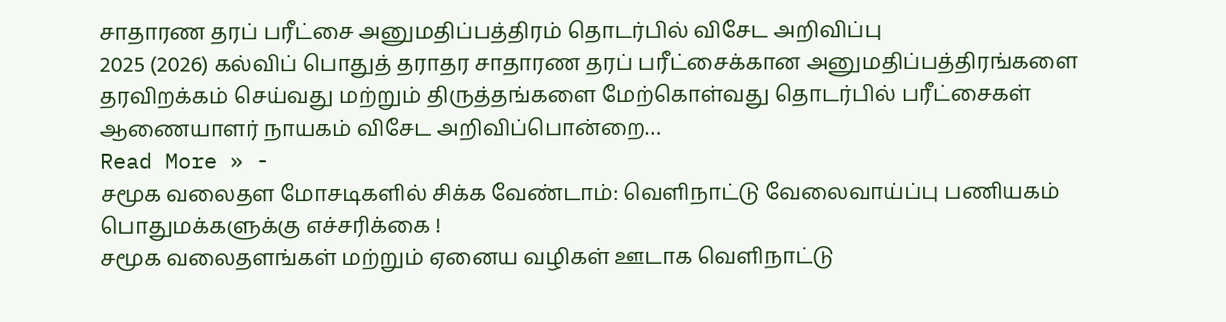சாதாரண தரப் பரீட்சை அனுமதிப்பத்திரம் தொடர்பில் விசேட அறிவிப்பு
2025 (2026) கல்விப் பொதுத் தராதர சாதாரண தரப் பரீட்சைக்கான அனுமதிப்பத்திரங்களை தரவிறக்கம் செய்வது மற்றும் திருத்தங்களை மேற்கொள்வது தொடர்பில் பரீட்சைகள் ஆணையாளர் நாயகம் விசேட அறிவிப்பொன்றை…
Read More » -
சமூக வலைதள மோசடிகளில் சிக்க வேண்டாம்: வெளிநாட்டு வேலைவாய்ப்பு பணியகம் பொதுமக்களுக்கு எச்சரிக்கை !
சமூக வலைதளங்கள் மற்றும் ஏனைய வழிகள் ஊடாக வெளிநாட்டு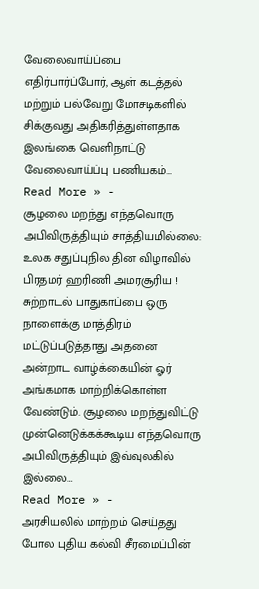வேலைவாய்ப்பை எதிர்பார்ப்போர், ஆள் கடத்தல் மற்றும் பல்வேறு மோசடிகளில் சிக்குவது அதிகரித்துள்ளதாக இலங்கை வெளிநாட்டு வேலைவாய்ப்பு பணியகம்…
Read More » -
சூழலை மறந்து எந்தவொரு அபிவிருத்தியும் சாத்தியமில்லை: உலக சதுப்புநில தின விழாவில் பிரதமர் ஹரிணி அமரசூரிய !
சுற்றாடல் பாதுகாப்பை ஒரு நாளைக்கு மாத்திரம் மட்டுப்படுத்தாது அதனை அன்றாட வாழ்க்கையின் ஓர் அங்கமாக மாற்றிக்கொள்ள வேண்டும். சூழலை மறந்துவிட்டு முன்னெடுக்கக்கூடிய எந்தவொரு அபிவிருத்தியும் இவ்வுலகில் இல்லை…
Read More » -
அரசியலில் மாற்றம் செய்தது போல புதிய கல்வி சீரமைப்பின்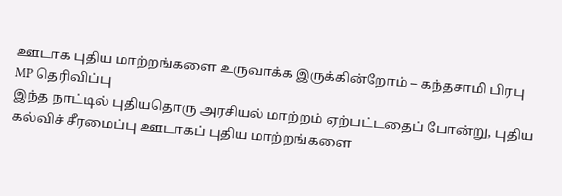ஊடாக புதிய மாற்றங்களை உருவாக்க இருக்கின்றோம் – கந்தசாமி பிரபு MP தெரிவிப்பு
இந்த நாட்டில் புதியதொரு அரசியல் மாற்றம் ஏற்பட்டதைப் போன்று, புதிய கல்விச் சீரமைப்பு ஊடாகப் புதிய மாற்றங்களை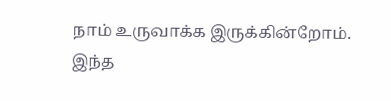நாம் உருவாக்க இருக்கின்றோம். இந்த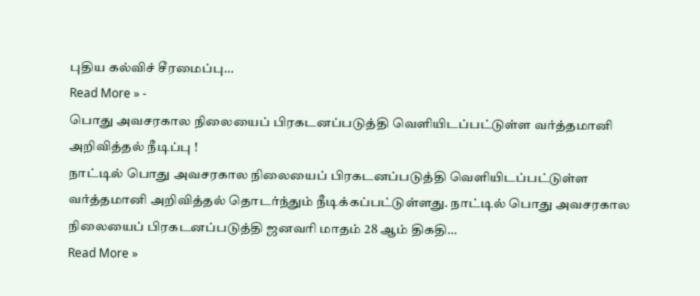புதிய கல்விச் சீரமைப்பு…
Read More » -
பொது அவசரகால நிலையைப் பிரகடனப்படுத்தி வெளியிடப்பட்டுள்ள வர்த்தமானி அறிவித்தல் நீடிப்பு !
நாட்டில் பொது அவசரகால நிலையைப் பிரகடனப்படுத்தி வெளியிடப்பட்டுள்ள வர்த்தமானி அறிவித்தல் தொடர்ந்தும் நீடிக்கப்பட்டுள்ளது. நாட்டில் பொது அவசரகால நிலையைப் பிரகடனப்படுத்தி ஜனவரி மாதம் 28 ஆம் திகதி…
Read More »